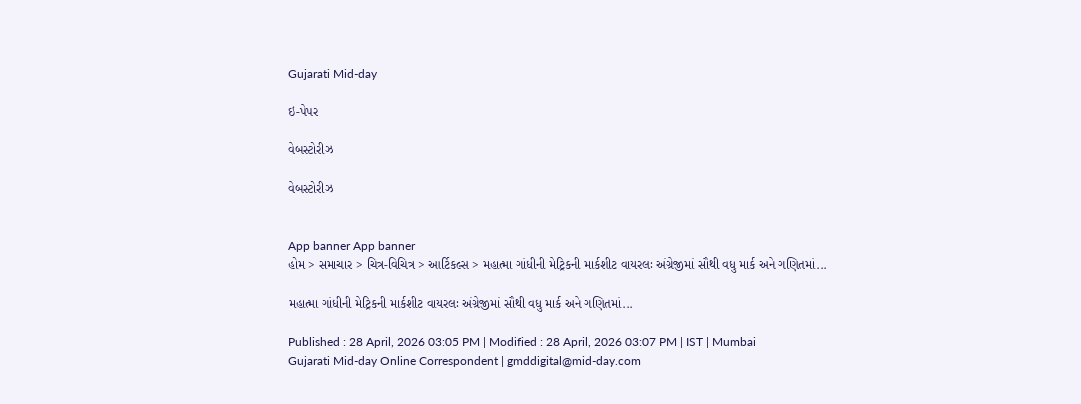Gujarati Mid-day

ઇ-પેપર

વેબસ્ટોરીઝ

વેબસ્ટોરીઝ


App banner App banner
હોમ > સમાચાર > ચિત્ર-વિચિત્ર > આર્ટિકલ્સ > મહાત્મા ગાંધીની મેટ્રિકની માર્કશીટ વાયરલઃ અંગ્રેજીમાં સૌથી વધુ માર્ક અને ગણિતમાં...

મહાત્મા ગાંધીની મેટ્રિકની માર્કશીટ વાયરલઃ અંગ્રેજીમાં સૌથી વધુ માર્ક અને ગણિતમાં...

Published : 28 April, 2026 03:05 PM | Modified : 28 April, 2026 03:07 PM | IST | Mumbai
Gujarati Mid-day Online Correspondent | gmddigital@mid-day.com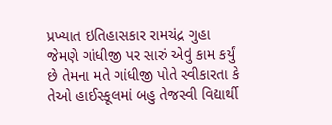પ્રખ્યાત ઇતિહાસકાર રામચંદ્ર ગુહા જેમણે ગાંધીજી પર સારું એવું કામ કર્યું છે તેમના મતે ગાંધીજી પોતે સ્વીકારતા કે તેઓ હાઈસ્કૂલમાં બહુ તેજસ્વી વિદ્યાર્થી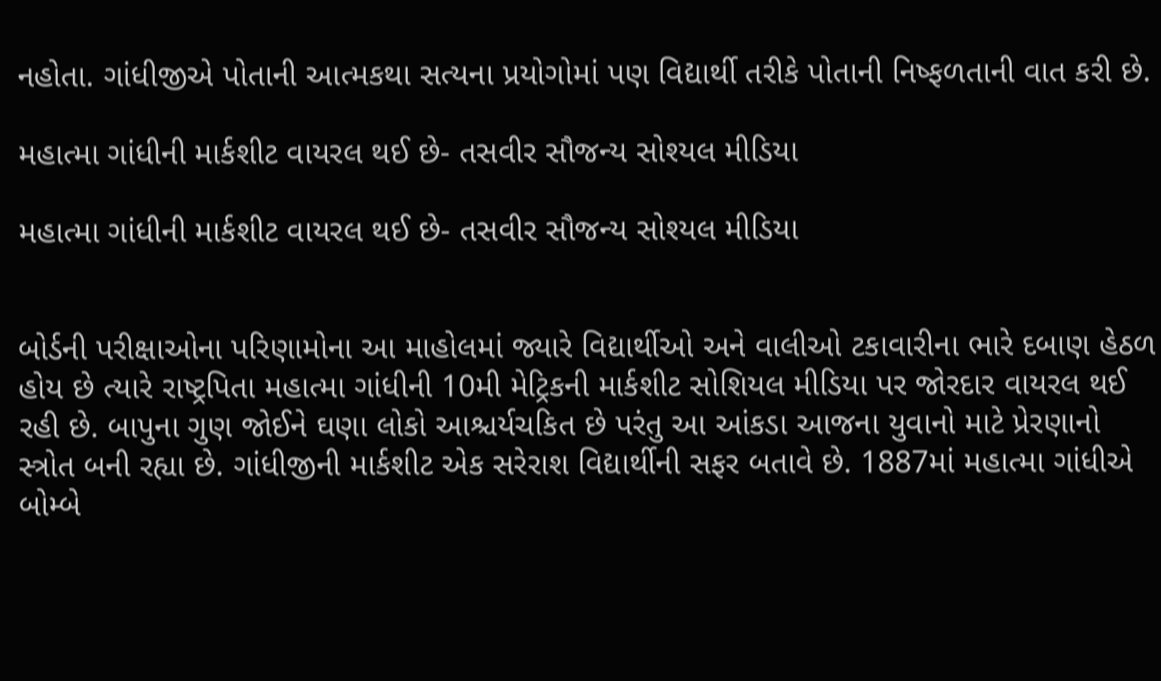નહોતા. ગાંધીજીએ પોતાની આત્મકથા સત્યના પ્રયોગોમાં પણ વિદ્યાર્થી તરીકે પોતાની નિષ્ફળતાની વાત કરી છે.

મહાત્મા ગાંધીની માર્કશીટ વાયરલ થઈ છે- તસવીર સૌજન્ય સોશ્યલ મીડિયા

મહાત્મા ગાંધીની માર્કશીટ વાયરલ થઈ છે- તસવીર સૌજન્ય સોશ્યલ મીડિયા


બોર્ડની પરીક્ષાઓના પરિણામોના આ માહોલમાં જ્યારે વિદ્યાર્થીઓ અને વાલીઓ ટકાવારીના ભારે દબાણ હેઠળ હોય છે ત્યારે રાષ્ટ્રપિતા મહાત્મા ગાંધીની 10મી મેટ્રિકની માર્કશીટ સોશિયલ મીડિયા પર જોરદાર વાયરલ થઈ રહી છે. બાપુના ગુણ જોઈને ઘણા લોકો આશ્ચર્યચકિત છે પરંતુ આ આંકડા આજના યુવાનો માટે પ્રેરણાનો સ્ત્રોત બની રહ્યા છે. ગાંધીજીની માર્કશીટ એક સરેરાશ વિદ્યાર્થીની સફર બતાવે છે. 1887માં મહાત્મા ગાંધીએ બોમ્બે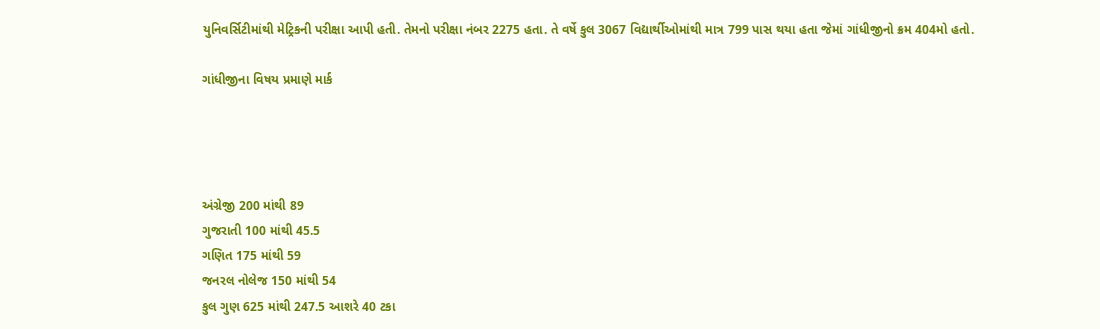યુનિવર્સિટીમાંથી મેટ્રિકની પરીક્ષા આપી હતી. તેમનો પરીક્ષા નંબર 2275 હતા. તે વર્ષે કુલ 3067 વિદ્યાર્થીઓમાંથી માત્ર 799 પાસ થયા હતા જેમાં ગાંધીજીનો ક્રમ 404મો હતો.

ગાંધીજીના વિષય પ્રમાણે માર્ક




અંગ્રેજી 200 માંથી 89
ગુજરાતી 100 માંથી 45.5
ગણિત 175 માંથી 59
જનરલ નોલેજ 150 માંથી 54
કુલ ગુણ 625 માંથી 247.5 આશરે 40 ટકા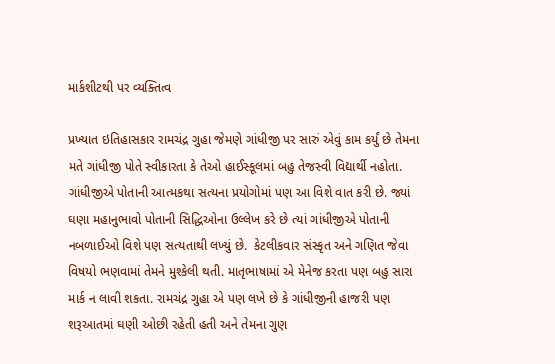માર્કશીટથી પર વ્યક્તિત્વ

પ્રખ્યાત ઇતિહાસકાર રામચંદ્ર ગુહા જેમણે ગાંધીજી પર સારું એવું કામ કર્યું છે તેમના મતે ગાંધીજી પોતે સ્વીકારતા કે તેઓ હાઈસ્કૂલમાં બહુ તેજસ્વી વિદ્યાર્થી નહોતા. ગાંધીજીએ પોતાની આત્મકથા સત્યના પ્રયોગોમાં પણ આ વિશે વાત કરી છે. જ્યાં ઘણા મહાનુભાવો પોતાની સિદ્ધિઓના ઉલ્લેખ કરે છે ત્યાં ગાંધીજીએ પોતાની નબળાઈઓ વિશે પણ સત્યતાથી લખ્યું છે.  કેટલીકવાર સંસ્કૃત અને ગણિત જેવા વિષયો ભણવામાં તેમને મુશ્કેલી થતી. માતૃભાષામાં એ મેનેજ કરતા પણ બહુ સારા માર્ક ન લાવી શકતા. રામચંદ્ર ગુહા એ પણ લખે છે કે ગાંધીજીની હાજરી પણ શરૂઆતમાં ઘણી ઓછી રહેતી હતી અને તેમના ગુણ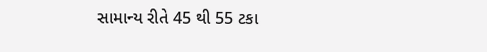સામાન્ય રીતે 45 થી 55 ટકા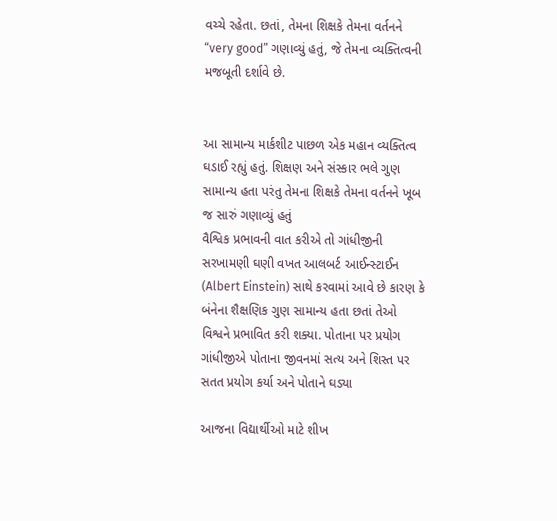વચ્ચે રહેતા. છતાં, તેમના શિક્ષકે તેમના વર્તનને “very good” ગણાવ્યું હતું, જે તેમના વ્યક્તિત્વની મજબૂતી દર્શાવે છે.


આ સામાન્ય માર્કશીટ પાછળ એક મહાન વ્યક્તિત્વ ઘડાઈ રહ્યું હતું. શિક્ષણ અને સંસ્કાર ભલે ગુણ સામાન્ય હતા પરંતુ તેમના શિક્ષકે તેમના વર્તનને ખૂબ જ સારું ગણાવ્યું હતું
વૈશ્વિક પ્રભાવની વાત કરીએ તો ગાંધીજીની સરખામણી ઘણી વખત આલબર્ટ આઈન્સ્ટાઈન (Albert Einstein) સાથે કરવામાં આવે છે કારણ કે બંનેના શૈક્ષણિક ગુણ સામાન્ય હતા છતાં તેઓ વિશ્વને પ્રભાવિત કરી શક્યા. પોતાના પર પ્રયોગ ગાંધીજીએ પોતાના જીવનમાં સત્ય અને શિસ્ત પર સતત પ્રયોગ કર્યા અને પોતાને ઘડ્યા

આજના વિદ્યાર્થીઓ માટે શીખ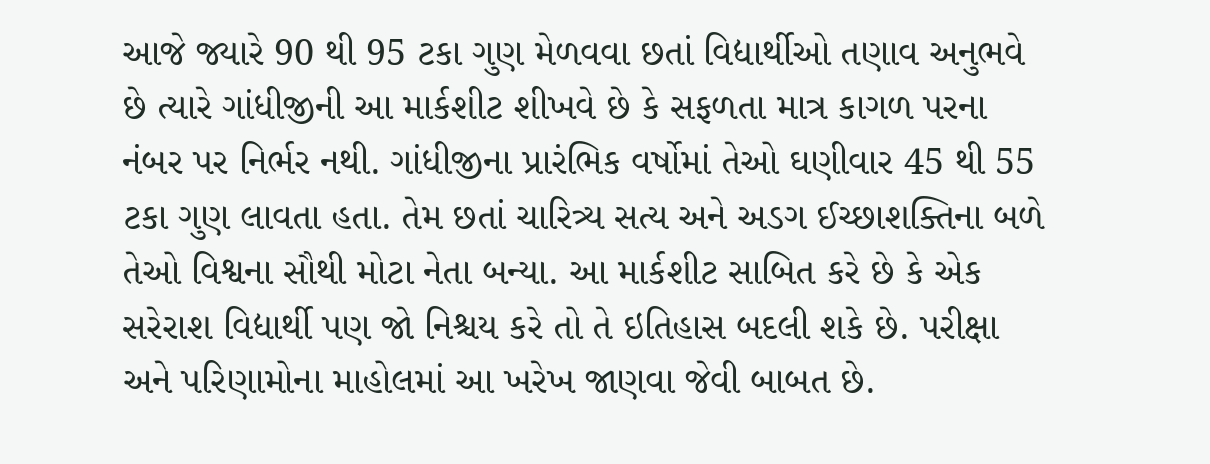આજે જ્યારે 90 થી 95 ટકા ગુણ મેળવવા છતાં વિદ્યાર્થીઓ તણાવ અનુભવે છે ત્યારે ગાંધીજીની આ માર્કશીટ શીખવે છે કે સફળતા માત્ર કાગળ પરના નંબર પર નિર્ભર નથી. ગાંધીજીના પ્રારંભિક વર્ષોમાં તેઓ ઘણીવાર 45 થી 55 ટકા ગુણ લાવતા હતા. તેમ છતાં ચારિત્ર્ય સત્ય અને અડગ ઈચ્છાશક્તિના બળે તેઓ વિશ્વના સૌથી મોટા નેતા બન્યા. આ માર્કશીટ સાબિત કરે છે કે એક સરેરાશ વિદ્યાર્થી પણ જો નિશ્ચય કરે તો તે ઇતિહાસ બદલી શકે છે. પરીક્ષા અને પરિણામોના માહોલમાં આ ખરેખ જાણવા જેવી બાબત છે.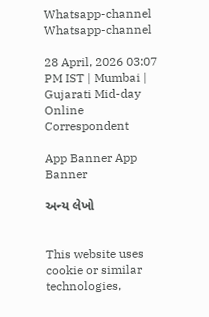Whatsapp-channel Whatsapp-channel

28 April, 2026 03:07 PM IST | Mumbai | Gujarati Mid-day Online Correspondent

App Banner App Banner

અન્ય લેખો


This website uses cookie or similar technologies,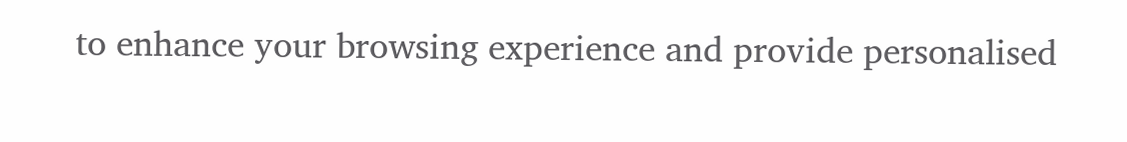to enhance your browsing experience and provide personalised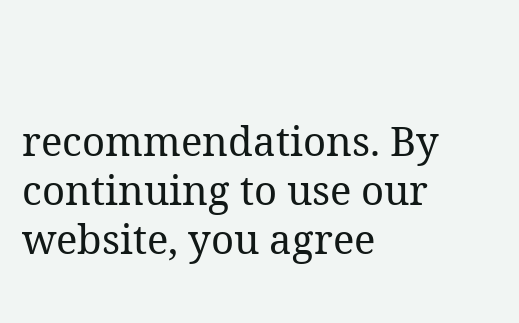recommendations. By continuing to use our website, you agree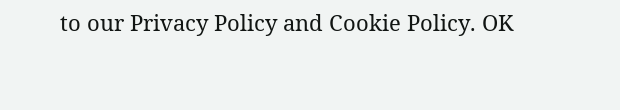to our Privacy Policy and Cookie Policy. OK